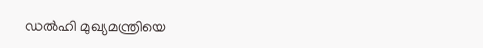ഡൽഹി മുഖ്യമന്ത്രിയെ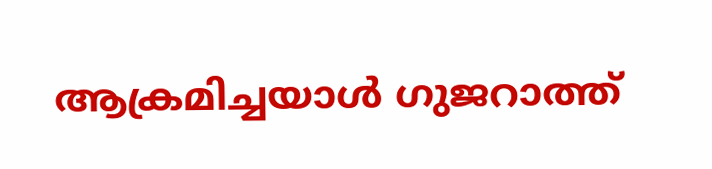ആക്രമിച്ചയാൾ ഗുജറാത്ത്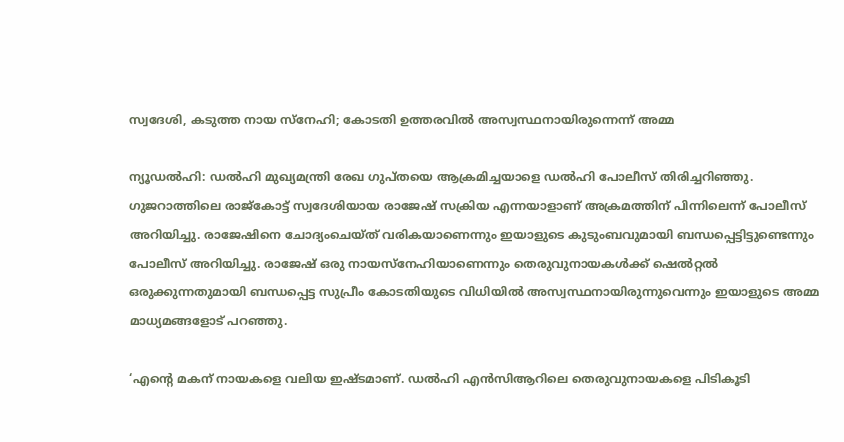സ്വദേശി, കടുത്ത നായ സ്‌നേഹി; കോടതി ഉത്തരവിൽ അസ്വസ്ഥനായിരുന്നെന്ന്‌ അമ്മ

ന്യൂഡല്‍ഹി: ഡല്‍ഹി മുഖ്യമന്ത്രി രേഖ ഗുപ്തയെ ആക്രമിച്ചയാളെ ഡല്‍ഹി പോലീസ് തിരിച്ചറിഞ്ഞു. ഗുജറാത്തിലെ രാജ്‌കോട്ട് സ്വദേശിയായ രാജേഷ് സക്രിയ എന്നയാളാണ് അക്രമത്തിന് പിന്നിലെന്ന് പോലീസ് അറിയിച്ചു. രാജേഷിനെ ചോദ്യംചെയ്ത് വരികയാണെന്നും ഇയാളുടെ കുടുംബവുമായി ബന്ധപ്പെട്ടിട്ടുണ്ടെന്നും പോലീസ് അറിയിച്ചു. രാജേഷ് ഒരു നായസ്‌നേഹിയാണെന്നും തെരുവുനായകള്‍ക്ക് ഷെല്‍റ്റല്‍ ഒരുക്കുന്നതുമായി ബന്ധപ്പെട്ട സുപ്രീം കോടതിയുടെ വിധിയിൽ അസ്വസ്ഥനായിരുന്നുവെന്നും ഇയാളുടെ അമ്മ മാധ്യമങ്ങളോട് പറഞ്ഞു.

‘എന്റെ മകന് നായകളെ വലിയ ഇഷ്ടമാണ്. ഡല്‍ഹി എന്‍സിആറിലെ തെരുവുനായകളെ പിടികൂടി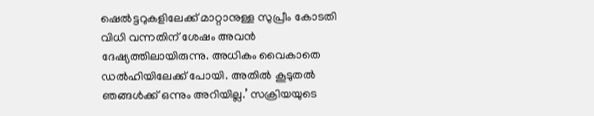ഷെല്‍ട്ടറുകളിലേക്ക് മാറ്റാനുള്ള സുപ്രീം കോടതി വിധി വന്നതിന് ശേഷം അവന്‍ ദേഷ്യത്തിലായിരുന്നു. അധികം വൈകാതെ ഡല്‍ഹിയിലേക്ക് പോയി. അതില്‍ കൂടുതല്‍ ഞങ്ങള്‍ക്ക് ഒന്നും അറിയില്ല.’ സക്രിയയുടെ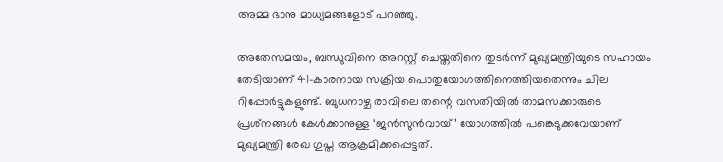അമ്മ ഭാനു മാധ്യമങ്ങളോട് പറഞ്ഞു.

അതേസമയം, ബന്ധുവിനെ അറസ്റ്റ് ചെയ്തതിനെ തുടര്‍ന്ന് മുഖ്യമന്ത്രിയുടെ സഹായം തേടിയാണ് 41-കാരനായ സക്രിയ പൊതുയോഗത്തിനെത്തിയതെന്നും ചില റിപ്പോര്‍ട്ടുകളുണ്ട്. ബുധനാഴ്ച രാവിലെ തന്റെ വസതിയില്‍ താമസക്കാരുടെ പ്രശ്‌നങ്ങള്‍ കേള്‍ക്കാനുള്ള ‘ജന്‍സുന്‍വായ്’ യോഗത്തില്‍ പങ്കെടുക്കവേയാണ് മുഖ്യമന്ത്രി രേഖ ഗുപ്ത ആക്രമിക്കപ്പെട്ടത്.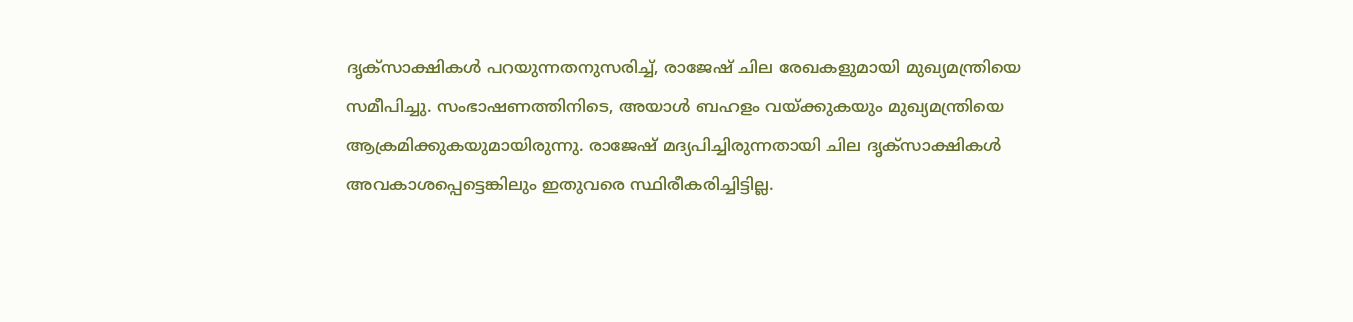ദൃക്‌സാക്ഷികള്‍ പറയുന്നതനുസരിച്ച്, രാജേഷ് ചില രേഖകളുമായി മുഖ്യമന്ത്രിയെ സമീപിച്ചു. സംഭാഷണത്തിനിടെ, അയാള്‍ ബഹളം വയ്ക്കുകയും മുഖ്യമന്ത്രിയെ ആക്രമിക്കുകയുമായിരുന്നു. രാജേഷ് മദ്യപിച്ചിരുന്നതായി ചില ദൃക്‌സാക്ഷികള്‍ അവകാശപ്പെട്ടെങ്കിലും ഇതുവരെ സ്ഥിരീകരിച്ചിട്ടില്ല.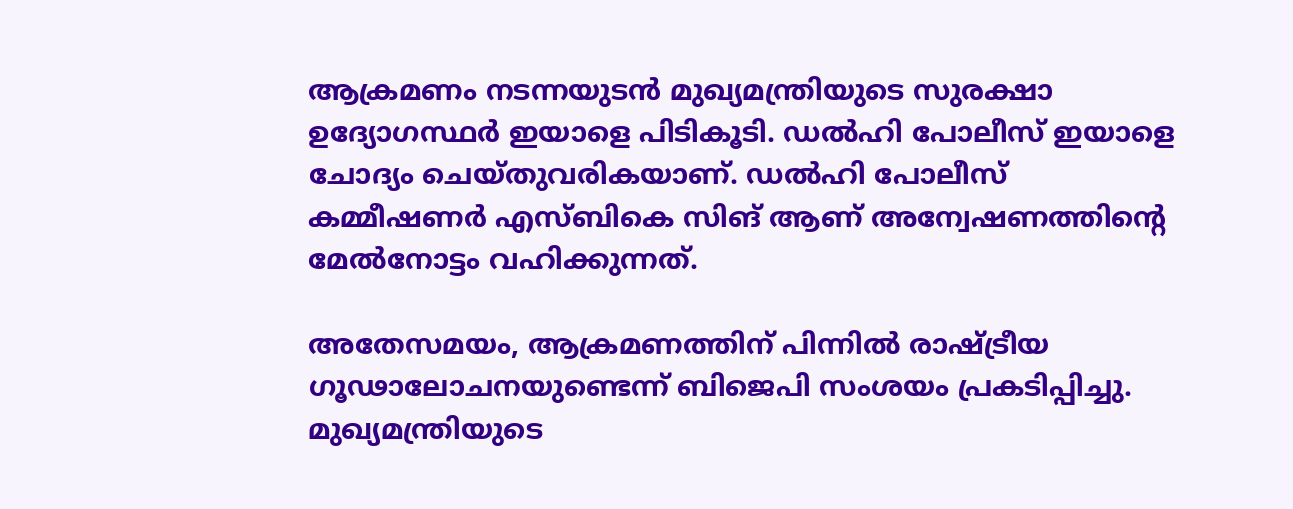ആക്രമണം നടന്നയുടന്‍ മുഖ്യമന്ത്രിയുടെ സുരക്ഷാ ഉദ്യോഗസ്ഥര്‍ ഇയാളെ പിടികൂടി. ഡല്‍ഹി പോലീസ് ഇയാളെ ചോദ്യം ചെയ്തുവരികയാണ്. ഡല്‍ഹി പോലീസ് കമ്മീഷണര്‍ എസ്ബികെ സിങ് ആണ് അന്വേഷണത്തിന്റെ മേല്‍നോട്ടം വഹിക്കുന്നത്.

അതേസമയം, ആക്രമണത്തിന് പിന്നില്‍ രാഷ്ട്രീയ ഗൂഢാലോചനയുണ്ടെന്ന് ബിജെപി സംശയം പ്രകടിപ്പിച്ചു. മുഖ്യമന്ത്രിയുടെ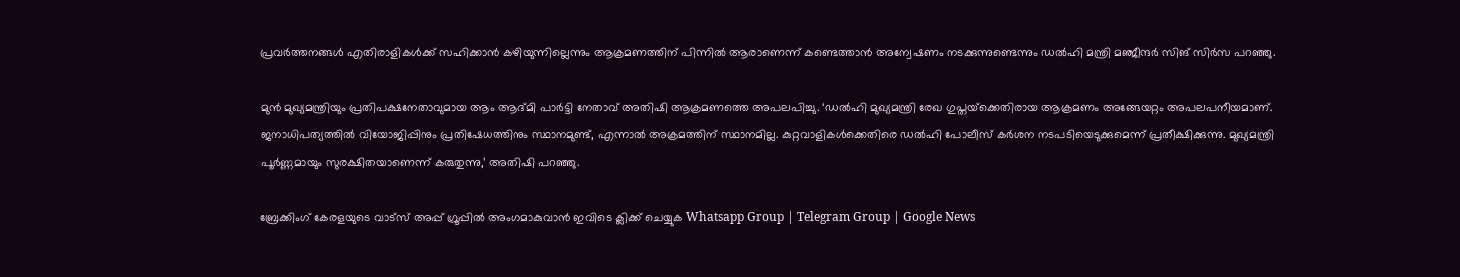പ്രവര്‍ത്തനങ്ങള്‍ എതിരാളികള്‍ക്ക് സഹിക്കാന്‍ കഴിയുന്നില്ലെന്നും ആക്രമണത്തിന് പിന്നില്‍ ആരാണെന്ന് കണ്ടെത്താന്‍ അന്വേഷണം നടക്കുന്നുണ്ടെന്നും ഡല്‍ഹി മന്ത്രി മഞ്ജീന്ദര്‍ സിങ് സിര്‍സ പറഞ്ഞു.

മുന്‍ മുഖ്യമന്ത്രിയും പ്രതിപക്ഷനേതാവുമായ ആം ആദ്മി പാര്‍ട്ടി നേതാവ് അതിഷി ആക്രമണത്തെ അപലപിച്ചു. ‘ഡല്‍ഹി മുഖ്യമന്ത്രി രേഖ ഗുപ്തയ്‌ക്കെതിരായ ആക്രമണം അങ്ങേയറ്റം അപലപനീയമാണ്. ജനാധിപത്യത്തില്‍ വിയോജിപ്പിനും പ്രതിഷേധത്തിനും സ്ഥാനമുണ്ട്, എന്നാല്‍ അക്രമത്തിന് സ്ഥാനമില്ല. കുറ്റവാളികള്‍ക്കെതിരെ ഡല്‍ഹി പോലീസ് കര്‍ശന നടപടിയെടുക്കുമെന്ന് പ്രതീക്ഷിക്കുന്നു. മുഖ്യമന്ത്രി പൂര്‍ണ്ണമായും സുരക്ഷിതയാണെന്ന് കരുതുന്നു,’ അതിഷി പറഞ്ഞു.

ബ്രേക്കിംഗ് കേരളയുടെ വാട്സ് അപ്പ് ഗ്രൂപ്പിൽ അംഗമാകുവാൻ ഇവിടെ ക്ലിക്ക് ചെയ്യുക Whatsapp Group | Telegram Group | Google News